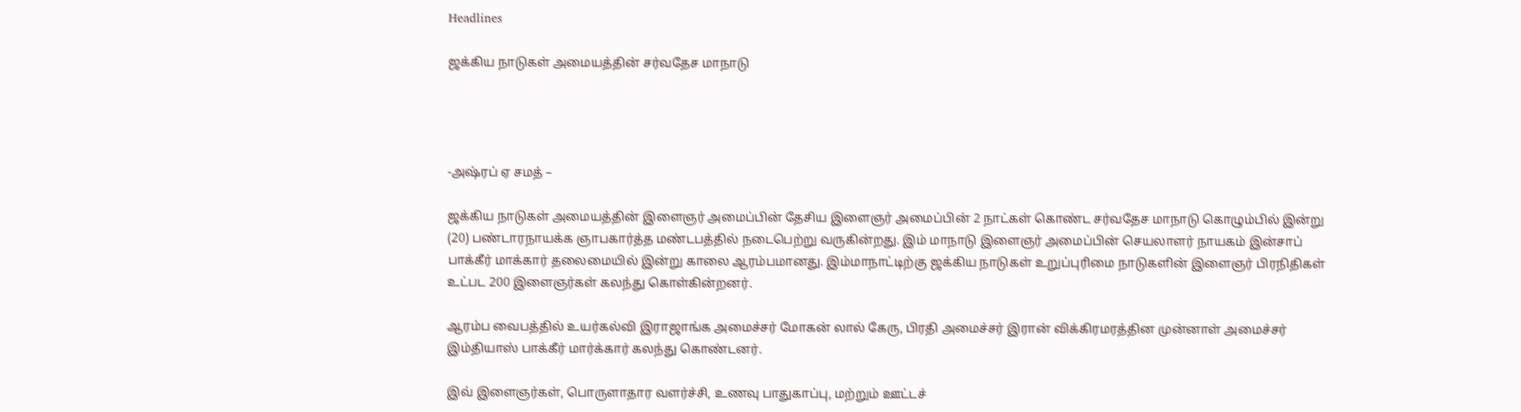Headlines

ஜக்கிய நாடுகள் அமையத்தின் சர்வதேச மாநாடு




-அஷ்ரப் ஏ சமத் –

ஜக்கிய நாடுகள் அமையத்தின் இளைஞர் அமைப்பின் தேசிய இளைஞர் அமைப்பின் 2 நாட்கள் கொண்ட சர்வதேச மாநாடு கொழும்பில் இன்று (20) பண்டாரநாயக்க ஞாபகார்த்த மண்டபத்தில் நடைபெற்று வருகின்றது. இம் மாநாடு இளைஞர் அமைப்பின் செயலாளர் நாயகம் இன்சாப் பாக்கீர் மாக்கார் தலைமையில் இன்று காலை ஆரம்பமானது. இம்மாநாட்டிற்கு ஜக்கிய நாடுகள் உறுப்புரிமை நாடுகளின் இளைஞர் பிரநிதிகள் உட்பட 200 இளைஞர்கள் கலந்து கொள்கின்றனர்.

ஆரம்ப வைபத்தில் உயர்கல்வி இராஜாங்க அமைச்சர் மோகன் லால் கேரு, பிரதி அமைச்சர் இரான் விக்கிரமரத்தின முன்னாள் அமைச்சர் இம்தியாஸ் பாக்கீர் மார்க்கார் கலந்து கொண்டனர்.

இவ் இளைஞர்கள், பொருளாதார வளர்ச்சி, உணவு பாதுகாப்பு, மற்றும் ஊட்டச்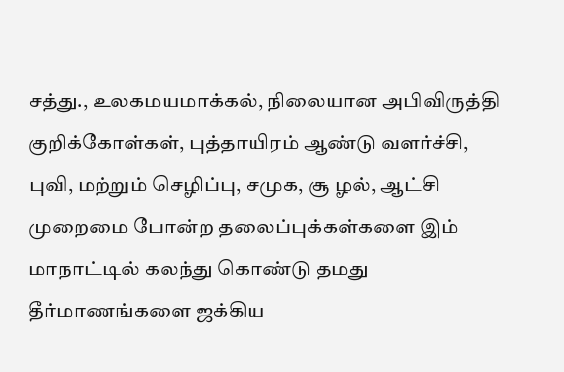சத்து., உலகமயமாக்கல், நிலையான அபிவிருத்தி குறிக்கோள்கள், புத்தாயிரம் ஆண்டு வளர்ச்சி, புவி, மற்றும் செழிப்பு, சமுக, சூ ழல், ஆட்சி முறைமை போன்ற தலைப்புக்கள்களை இம் மாநாட்டில் கலந்து கொண்டு தமது தீர்மாணங்களை ஜக்கிய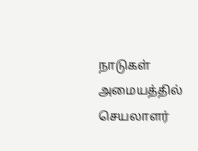நாடுகள் அமையத்தில் செயலாளர்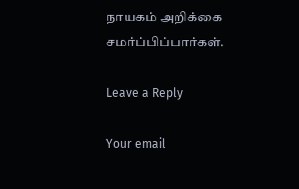நாயகம் அறிக்கை சமர்ப்பிப்பார்கள்.

Leave a Reply

Your email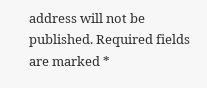address will not be published. Required fields are marked *